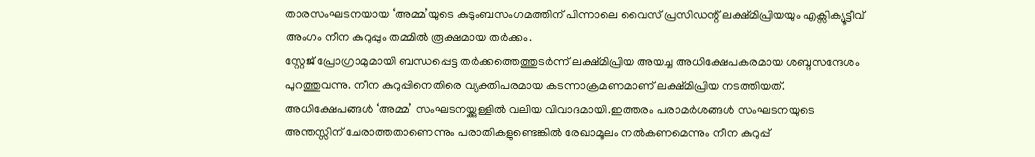താരസംഘടനയായ ‘അമ്മ’യുടെ കുടുംബസംഗമത്തിന് പിന്നാലെ വൈസ് പ്രസിഡന്റ് ലക്ഷ്മിപ്രിയയും എക്സിക്യൂട്ടീവ് അംഗം നീന കുറുപ്പും തമ്മിൽ രൂക്ഷമായ തർക്കം.
സ്റ്റേജ് പ്രോഗ്രാമുമായി ബന്ധപ്പെട്ട തർക്കത്തെത്തുടർന്ന് ലക്ഷ്മിപ്രിയ അയച്ച അധിക്ഷേപകരമായ ശബ്ദസന്ദേശം പുറത്തുവന്നു. നീന കുറുപ്പിനെതിരെ വ്യക്തിപരമായ കടന്നാക്രമണമാണ് ലക്ഷ്മിപ്രിയ നടത്തിയത്.
അധിക്ഷേപങ്ങൾ ‘അമ്മ’ സംഘടനയ്ക്കുള്ളിൽ വലിയ വിവാദമായി.ഇത്തരം പരാമർശങ്ങൾ സംഘടനയുടെ അന്തസ്സിന് ചേരാത്തതാണെന്നും പരാതികളുണ്ടെങ്കിൽ രേഖാമൂലം നൽകണമെന്നും നീന കുറുപ്പ്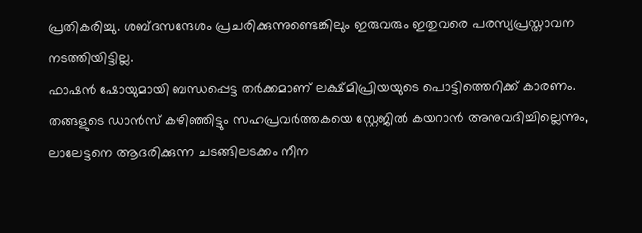പ്രതികരിച്ചു. ശബ്ദസന്ദേശം പ്രചരിക്കുന്നുണ്ടെങ്കിലും ഇരുവരും ഇതുവരെ പരസ്യപ്രസ്താവന നടത്തിയിട്ടില്ല.
ഫാഷൻ ഷോയുമായി ബന്ധപ്പെട്ട തർക്കമാണ് ലക്ഷ്മിപ്രിയയുടെ പൊട്ടിത്തെറിക്ക് കാരണം. തങ്ങളുടെ ഡാൻസ് കഴിഞ്ഞിട്ടും സഹപ്രവർത്തകയെ സ്റ്റേജിൽ കയറാൻ അനുവദിച്ചില്ലെന്നും, ലാലേട്ടനെ ആദരിക്കുന്ന ചടങ്ങിലടക്കം നീന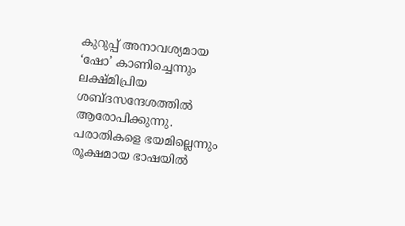കുറുപ്പ് അനാവശ്യമായ ‘ഷോ’ കാണിച്ചെന്നും ലക്ഷ്മിപ്രിയ ശബ്ദസന്ദേശത്തിൽ ആരോപിക്കുന്നു.
പരാതികളെ ഭയമില്ലെന്നും രൂക്ഷമായ ഭാഷയിൽ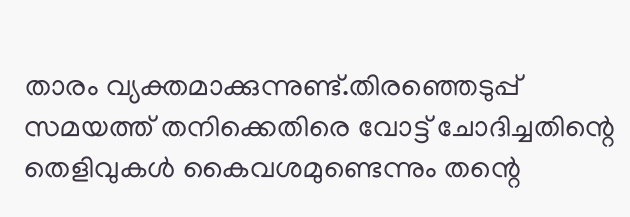താരം വ്യക്തമാക്കുന്നുണ്ട്.തിരഞ്ഞെടുപ്പ് സമയത്ത് തനിക്കെതിരെ വോട്ട് ചോദിച്ചതിന്റെ തെളിവുകൾ കൈവശമുണ്ടെന്നും തന്റെ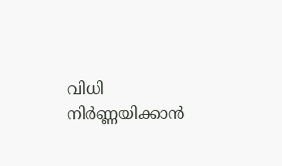വിധി നിർണ്ണയിക്കാൻ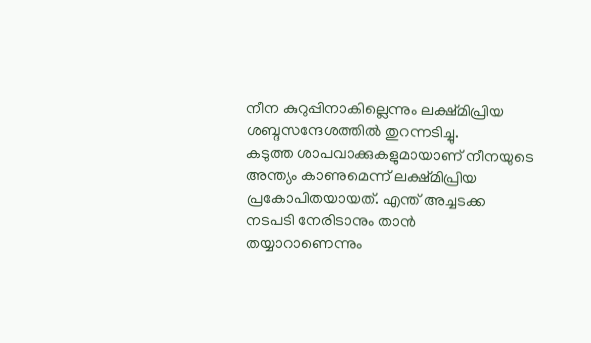നീന കുറുപ്പിനാകില്ലെന്നും ലക്ഷ്മിപ്രിയ ശബ്ദസന്ദേശത്തിൽ തുറന്നടിച്ചു.
കടുത്ത ശാപവാക്കുകളുമായാണ് നീനയുടെ അന്ത്യം കാണുമെന്ന് ലക്ഷ്മിപ്രിയ പ്രകോപിതയായത്. എന്ത് അച്ചടക്ക നടപടി നേരിടാനും താൻ തയ്യാറാണെന്നും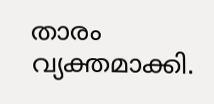താരം വ്യക്തമാക്കി.